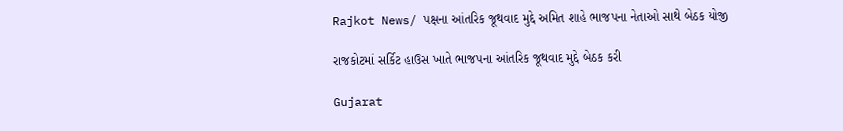Rajkot News/ પક્ષના આંતરિક જૂથવાદ મુદ્દે અમિત શાહે ભાજપના નેતાઓ સાથે બેઠક યોજી

રાજકોટમાં સર્કિટ હાઉસ ખાતે ભાજપના આંતરિક જૂથવાદ મુદ્દે બેઠક કરી

Gujarat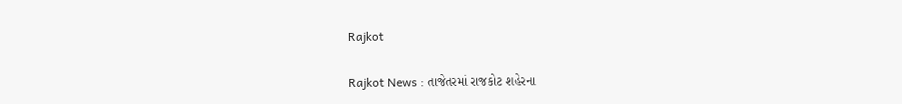Rajkot

Rajkot News : તાજેતરમાં રાજકોટ શહેરના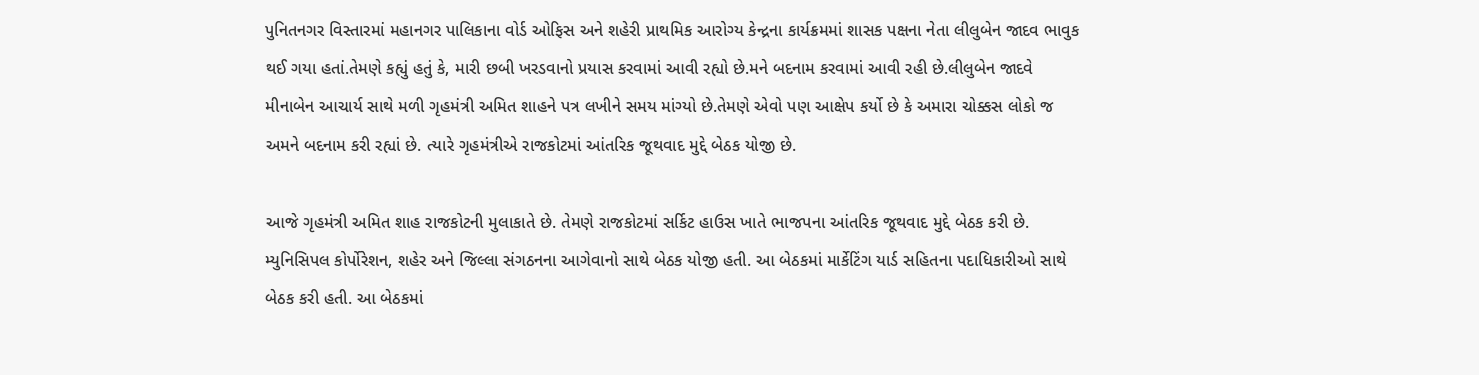પુનિતનગર વિસ્તારમાં મહાનગર પાલિકાના વોર્ડ ઓફિસ અને શહેરી પ્રાથમિક આરોગ્ય કેન્દ્રના કાર્યક્રમમાં શાસક પક્ષના નેતા લીલુબેન જાદવ ભાવુક થઈ ગયા હતાં.તેમણે કહ્યું હતું કે, મારી છબી ખરડવાનો પ્રયાસ કરવામાં આવી રહ્યો છે.મને બદનામ કરવામાં આવી રહી છે.લીલુબેન જાદવે મીનાબેન આચાર્ય સાથે મળી ગૃહમંત્રી અમિત શાહને પત્ર લખીને સમય માંગ્યો છે.તેમણે એવો પણ આક્ષેપ કર્યો છે કે અમારા ચોક્કસ લોકો જ અમને બદનામ કરી રહ્યાં છે. ત્યારે ગૃહમંત્રીએ રાજકોટમાં આંતરિક જૂથવાદ મુદ્દે બેઠક યોજી છે.

આજે ગૃહમંત્રી અમિત શાહ રાજકોટની મુલાકાતે છે. તેમણે રાજકોટમાં સર્કિટ હાઉસ ખાતે ભાજપના આંતરિક જૂથવાદ મુદ્દે બેઠક કરી છે. મ્યુનિસિપલ કોર્પોરેશન, શહેર અને જિલ્લા સંગઠનના આગેવાનો સાથે બેઠક યોજી હતી. આ બેઠકમાં માર્કેટિંગ યાર્ડ સહિતના પદાધિકારીઓ સાથે બેઠક કરી હતી. આ બેઠકમાં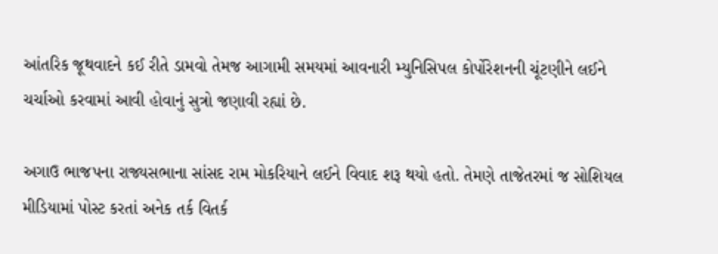આંતરિક જૂથવાદને કઈ રીતે ડામવો તેમજ આગામી સમયમાં આવનારી મ્યુનિસિપલ કોર્પોરેશનની ચૂંટણીને લઈને ચર્ચાઓ કરવામાં આવી હોવાનું સુત્રો જણાવી રહ્યાં છે.

અગાઉ ભાજપના રાજ્યસભાના સાંસદ રામ મોકરિયાને લઈને વિવાદ શરૂ થયો હતો. તેમણે તાજેતરમાં જ સોશિયલ મીડિયામાં પોસ્ટ કરતાં અનેક તર્ક વિતર્ક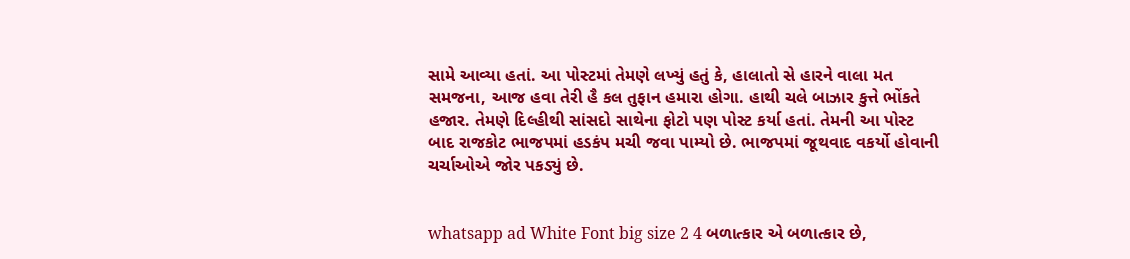સામે આવ્યા હતાં. આ પોસ્ટમાં તેમણે લખ્યું હતું કે, હાલાતો સે હારને વાલા મત સમજના, આજ હવા તેરી હૈ કલ તુફાન હમારા હોગા. હાથી ચલે બાઝાર કુત્તે ભોંકતે હજાર. તેમણે દિલ્હીથી સાંસદો સાથેના ફોટો પણ પોસ્ટ કર્યા હતાં. તેમની આ પોસ્ટ બાદ રાજકોટ ભાજપમાં હડકંપ મચી જવા પામ્યો છે. ભાજપમાં જૂથવાદ વકર્યો હોવાની ચર્ચાઓએ જોર પકડ્યું છે.


whatsapp ad White Font big size 2 4 બળાત્કાર એ બળાત્કાર છે,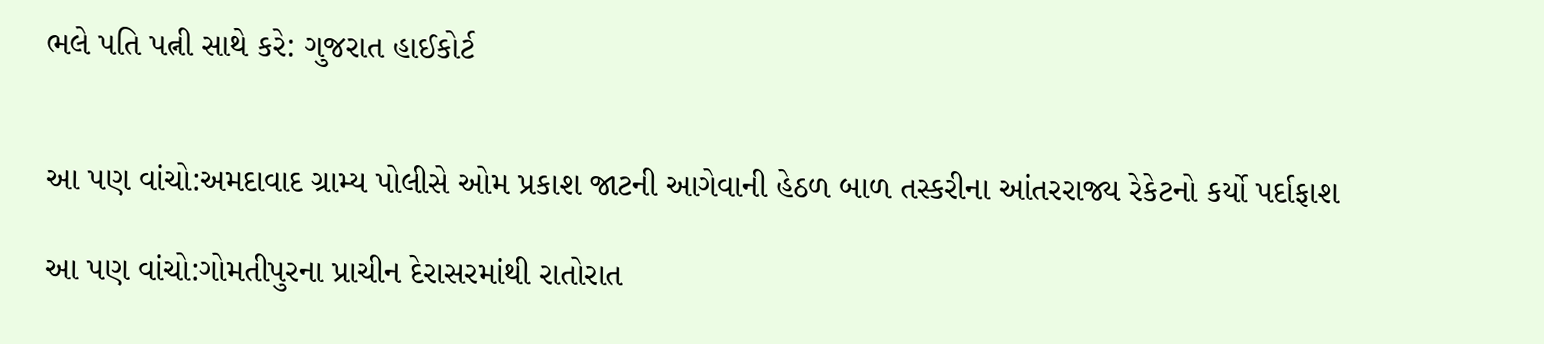ભલે પતિ પત્ની સાથે કરે: ગુજરાત હાઈકોર્ટ


આ પણ વાંચો:અમદાવાદ ગ્રામ્ય પોલીસે ઓમ પ્રકાશ જાટની આગેવાની હેઠળ બાળ તસ્કરીના આંતરરાજ્ય રેકેટનો કર્યો પર્દાફાશ

આ પણ વાંચો:ગોમતીપુરના પ્રાચીન દેરાસરમાંથી રાતોરાત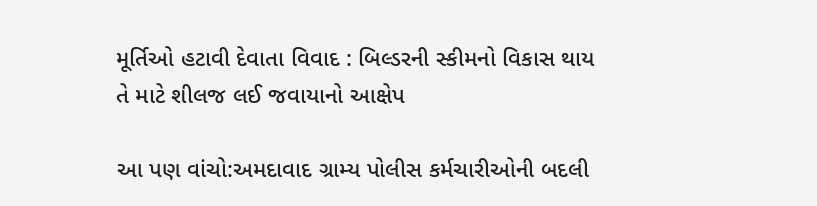મૂર્તિઓ હટાવી દેવાતા વિવાદ : બિલ્ડરની સ્કીમનો વિકાસ થાય તે માટે શીલજ લઈ જવાયાનો આક્ષેપ

આ પણ વાંચો:અમદાવાદ ગ્રામ્ય પોલીસ કર્મચારીઓની બદલી